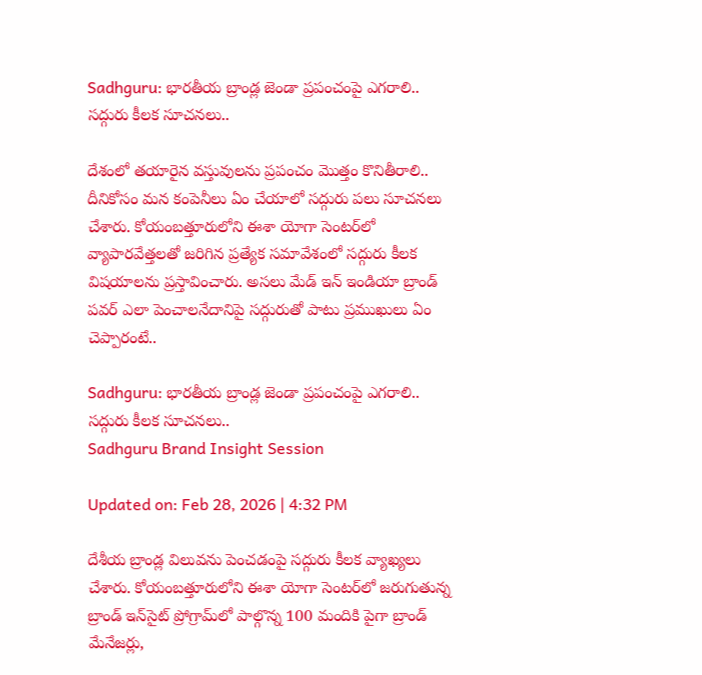Sadhguru: భారతీయ బ్రాండ్ల జెండా ప్రపంచంపై ఎగరాలి.. సద్గురు కీలక సూచనలు..

దేశంలో తయారైన వస్తువులను ప్రపంచం మొత్తం కొనితీరాలి.. దీనికోసం మన కంపెనీలు ఏం చేయాలో సద్గురు పలు సూచనలు చేశారు. కోయంబత్తూరులోని ఈశా యోగా సెంటర్‌లో వ్యాపారవేత్తలతో జరిగిన ప్రత్యేక సమావేశంలో సద్గురు కీలక విషయాలను ప్రస్తావించారు. అసలు మేడ్ ఇన్ ఇండియా బ్రాండ్ పవర్ ఎలా పెంచాలనేదానిపై సద్గురుతో పాటు ప్రముఖులు ఏం చెప్పారంటే..

Sadhguru: భారతీయ బ్రాండ్ల జెండా ప్రపంచంపై ఎగరాలి.. సద్గురు కీలక సూచనలు..
Sadhguru Brand Insight Session

Updated on: Feb 28, 2026 | 4:32 PM

దేశీయ బ్రాండ్ల విలువను పెంచడంపై సద్గురు కీలక వ్యాఖ్యలు చేశారు. కోయంబత్తూరులోని ఈశా యోగా సెంటర్‌లో జరుగుతున్న బ్రాండ్ ఇన్‌సైట్ ప్రోగ్రామ్‌లో పాల్గొన్న 100 మందికి పైగా బ్రాండ్ మేనేజర్లు,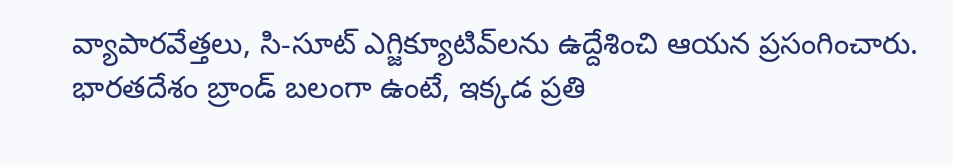వ్యాపారవేత్తలు, సి-సూట్ ఎగ్జిక్యూటివ్‌లను ఉద్దేశించి ఆయన ప్రసంగించారు. భారతదేశం బ్రాండ్ బలంగా ఉంటే, ఇక్కడ ప్రతి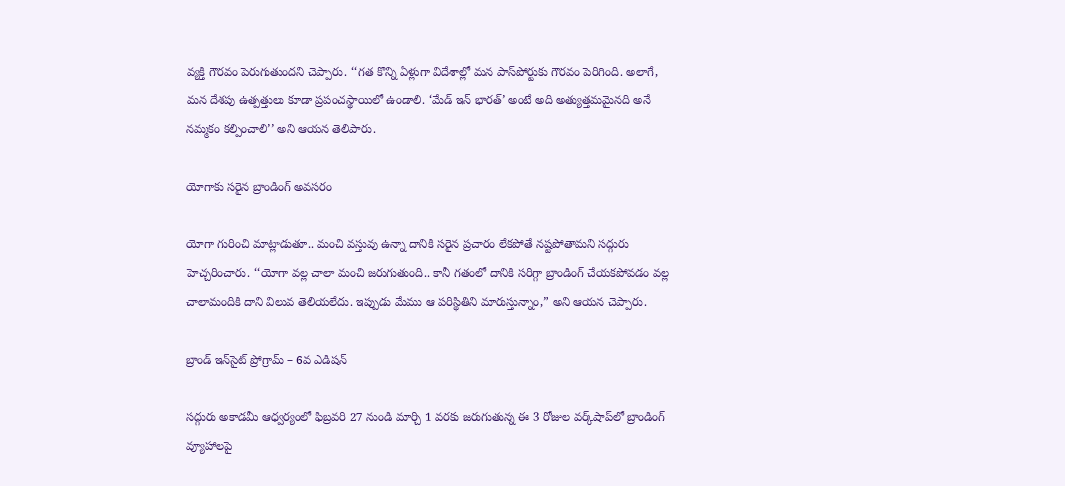వ్యక్తి గౌరవం పెరుగుతుందని చెప్పారు. ‘‘గత కొన్ని ఏళ్లుగా విదేశాల్లో మన పాస్‌పోర్టుకు గౌరవం పెరిగింది. అలాగే, మన దేశపు ఉత్పత్తులు కూడా ప్రపంచస్థాయిలో ఉండాలి. ‘మేడ్ ఇన్ భారత్’ అంటే అది అత్యుత్తమమైనది అనే నమ్మకం కల్పించాలి’’ అని ఆయన తెలిపారు.

యోగాకు సరైన బ్రాండింగ్ అవసరం

యోగా గురించి మాట్లాడుతూ.. మంచి వస్తువు ఉన్నా దానికి సరైన ప్రచారం లేకపోతే నష్టపోతామని సద్గురు హెచ్చరించారు. ‘‘యోగా వల్ల చాలా మంచి జరుగుతుంది.. కానీ గతంలో దానికి సరిగ్గా బ్రాండింగ్ చేయకపోవడం వల్ల చాలామందికి దాని విలువ తెలియలేదు. ఇప్పుడు మేము ఆ పరిస్థితిని మారుస్తున్నాం,” అని ఆయన చెప్పారు.

బ్రాండ్ ఇన్‌సైట్ ప్రోగ్రామ్ – 6వ ఎడిషన్

సద్గురు అకాడమీ ఆధ్వర్యంలో ఫిబ్రవరి 27 నుండి మార్చి 1 వరకు జరుగుతున్న ఈ 3 రోజుల వర్క్‌షాప్‌లో బ్రాండింగ్ వ్యూహాలపై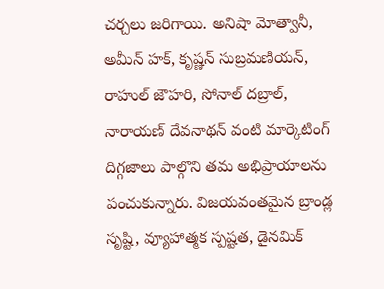చర్చలు జరిగాయి. అనిషా మోత్వానీ, అమీన్ హక్, కృష్ణన్ సుబ్రమణియన్, రాహుల్ జౌహరి, సోనాల్ దబ్రాల్, నారాయణ్ దేవనాథన్ వంటి మార్కెటింగ్ దిగ్గజాలు పాల్గొని తమ అభిప్రాయాలను పంచుకున్నారు. విజయవంతమైన బ్రాండ్ల సృష్టి, వ్యూహాత్మక స్పష్టత, డైనమిక్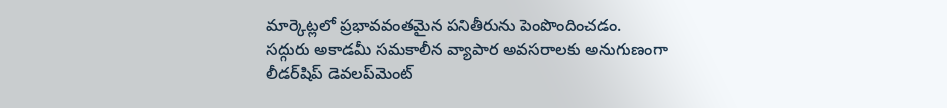మార్కెట్లలో ప్రభావవంతమైన పనితీరును పెంపొందించడం.
సద్గురు అకాడమీ సమకాలీన వ్యాపార అవసరాలకు అనుగుణంగా లీడర్‌షిప్ డెవలప్‌మెంట్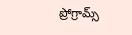ప్రోగ్రామ్స్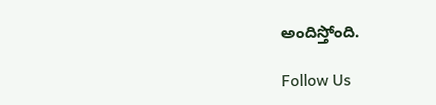అందిస్తోంది.

Follow Us